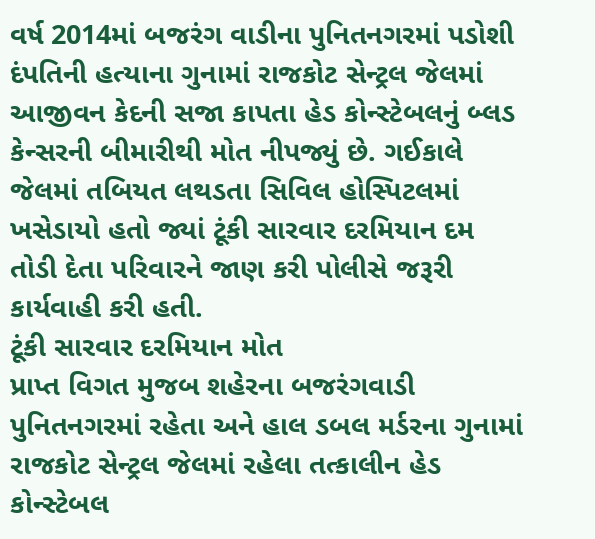વર્ષ 2014માં બજરંગ વાડીના પુનિતનગરમાં પડોશી દંપતિની હત્યાના ગુનામાં રાજકોટ સેન્ટ્રલ જેલમાં આજીવન કેદની સજા કાપતા હેડ કોન્સ્ટેબલનું બ્લડ કેન્સરની બીમારીથી મોત નીપજ્યું છે. ગઈકાલે જેલમાં તબિયત લથડતા સિવિલ હોસ્પિટલમાં ખસેડાયો હતો જ્યાં ટૂંકી સારવાર દરમિયાન દમ તોડી દેતા પરિવારને જાણ કરી પોલીસે જરૂરી કાર્યવાહી કરી હતી.
ટૂંકી સારવાર દરમિયાન મોત
પ્રાપ્ત વિગત મુજબ શહેરના બજરંગવાડી પુનિતનગરમાં રહેતા અને હાલ ડબલ મર્ડરના ગુનામાં રાજકોટ સેન્ટ્રલ જેલમાં રહેલા તત્કાલીન હેડ કોન્સ્ટેબલ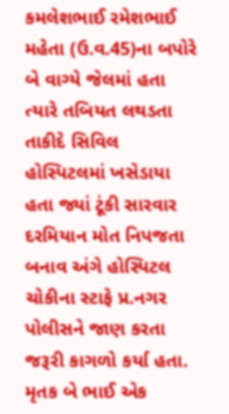કમલેશભાઈ રમેશભાઈ મહેતા (ઉ.વ.45)ના બપોરે બે વાગ્યે જેલમાં હતા ત્યારે તબિયત લથડતા તાકીદે સિવિલ હોસ્પિટલમાં ખસેડાયા હતા જ્યાં ટૂંકી સારવાર દરમિયાન મોત નિપજતા બનાવ અંગે હોસ્પિટલ ચોકીના સ્ટાફે પ્ર.નગર પોલીસને જાણ કરતા જરૂરી કાગળો કર્યા હતા.
મૃતક બે ભાઈ એક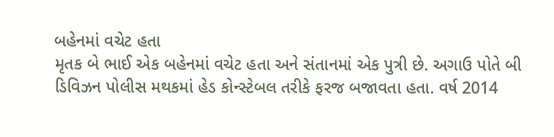બહેનમાં વચેટ હતા
મૃતક બે ભાઈ એક બહેનમાં વચેટ હતા અને સંતાનમાં એક પુત્રી છે. અગાઉ પોતે બી ડિવિઝન પોલીસ મથકમાં હેડ કોન્સ્ટેબલ તરીકે ફરજ બજાવતા હતા. વર્ષ 2014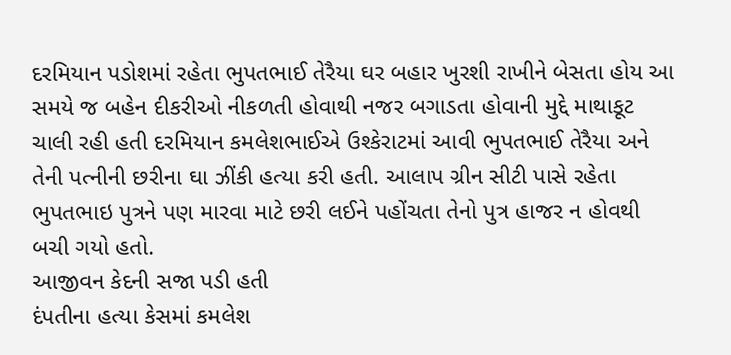દરમિયાન પડોશમાં રહેતા ભુપતભાઈ તેરૈયા ઘર બહાર ખુરશી રાખીને બેસતા હોય આ સમયે જ બહેન દીકરીઓ નીકળતી હોવાથી નજર બગાડતા હોવાની મુદ્દે માથાકૂટ ચાલી રહી હતી દરમિયાન કમલેશભાઈએ ઉશ્કેરાટમાં આવી ભુપતભાઈ તેરૈયા અને તેની પત્નીની છરીના ઘા ઝીંકી હત્યા કરી હતી. આલાપ ગ્રીન સીટી પાસે રહેતા ભુપતભાઇ પુત્રને પણ મારવા માટે છરી લઈને પહોંચતા તેનો પુત્ર હાજર ન હોવથી બચી ગયો હતો.
આજીવન કેદની સજા પડી હતી
દંપતીના હત્યા કેસમાં કમલેશ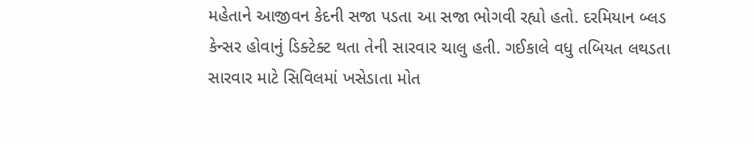મહેતાને આજીવન કેદની સજા પડતા આ સજા ભોગવી રહ્યો હતો. દરમિયાન બ્લડ કેન્સર હોવાનું ડિક્ટેક્ટ થતા તેની સારવાર ચાલુ હતી. ગઈકાલે વધુ તબિયત લથડતા સારવાર માટે સિવિલમાં ખસેડાતા મોત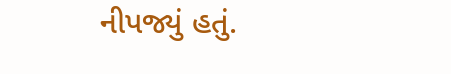નીપજ્યું હતું.